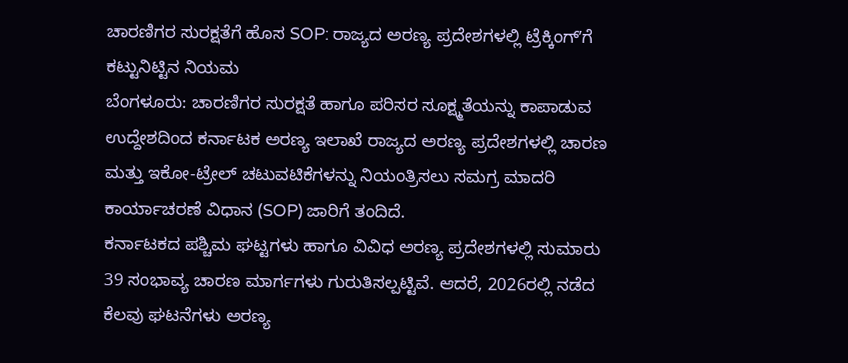ಚಾರಣಿಗರ ಸುರಕ್ಷತೆಗೆ ಹೊಸ SOP: ರಾಜ್ಯದ ಅರಣ್ಯ ಪ್ರದೇಶಗಳಲ್ಲಿ ಟ್ರೆಕ್ಕಿಂಗ್ʼಗೆ ಕಟ್ಟುನಿಟ್ಟಿನ ನಿಯಮ
ಬೆಂಗಳೂರು: ಚಾರಣಿಗರ ಸುರಕ್ಷತೆ ಹಾಗೂ ಪರಿಸರ ಸೂಕ್ಷ್ಮತೆಯನ್ನು ಕಾಪಾಡುವ ಉದ್ದೇಶದಿಂದ ಕರ್ನಾಟಕ ಅರಣ್ಯ ಇಲಾಖೆ ರಾಜ್ಯದ ಅರಣ್ಯ ಪ್ರದೇಶಗಳಲ್ಲಿ ಚಾರಣ ಮತ್ತು ಇಕೋ-ಟ್ರೇಲ್ ಚಟುವಟಿಕೆಗಳನ್ನು ನಿಯಂತ್ರಿಸಲು ಸಮಗ್ರ ಮಾದರಿ ಕಾರ್ಯಾಚರಣೆ ವಿಧಾನ (SOP) ಜಾರಿಗೆ ತಂದಿದೆ.
ಕರ್ನಾಟಕದ ಪಶ್ಚಿಮ ಘಟ್ಟಗಳು ಹಾಗೂ ವಿವಿಧ ಅರಣ್ಯ ಪ್ರದೇಶಗಳಲ್ಲಿ ಸುಮಾರು 39 ಸಂಭಾವ್ಯ ಚಾರಣ ಮಾರ್ಗಗಳು ಗುರುತಿಸಲ್ಪಟ್ಟಿವೆ. ಆದರೆ, 2026ರಲ್ಲಿ ನಡೆದ ಕೆಲವು ಘಟನೆಗಳು ಅರಣ್ಯ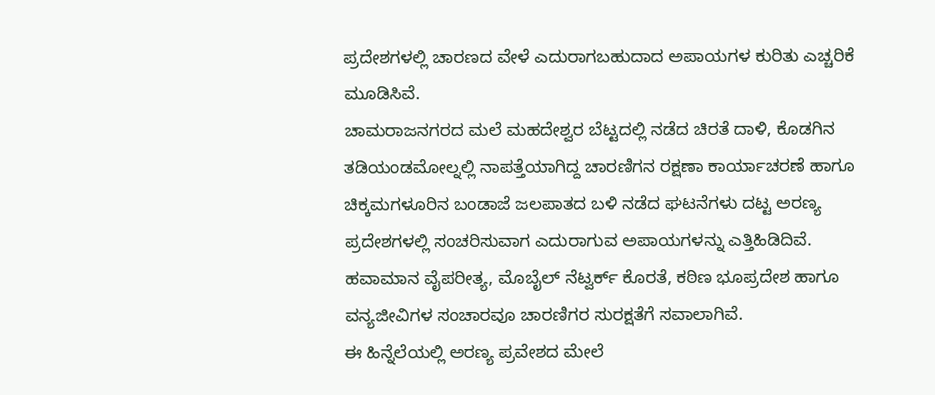ಪ್ರದೇಶಗಳಲ್ಲಿ ಚಾರಣದ ವೇಳೆ ಎದುರಾಗಬಹುದಾದ ಅಪಾಯಗಳ ಕುರಿತು ಎಚ್ಚರಿಕೆ ಮೂಡಿಸಿವೆ.
ಚಾಮರಾಜನಗರದ ಮಲೆ ಮಹದೇಶ್ವರ ಬೆಟ್ಟದಲ್ಲಿ ನಡೆದ ಚಿರತೆ ದಾಳಿ, ಕೊಡಗಿನ ತಡಿಯಂಡಮೋಲ್ನಲ್ಲಿ ನಾಪತ್ತೆಯಾಗಿದ್ದ ಚಾರಣಿಗನ ರಕ್ಷಣಾ ಕಾರ್ಯಾಚರಣೆ ಹಾಗೂ ಚಿಕ್ಕಮಗಳೂರಿನ ಬಂಡಾಜೆ ಜಲಪಾತದ ಬಳಿ ನಡೆದ ಘಟನೆಗಳು ದಟ್ಟ ಅರಣ್ಯ ಪ್ರದೇಶಗಳಲ್ಲಿ ಸಂಚರಿಸುವಾಗ ಎದುರಾಗುವ ಅಪಾಯಗಳನ್ನು ಎತ್ತಿಹಿಡಿದಿವೆ. ಹವಾಮಾನ ವೈಪರೀತ್ಯ, ಮೊಬೈಲ್ ನೆಟ್ವರ್ಕ್ ಕೊರತೆ, ಕಠಿಣ ಭೂಪ್ರದೇಶ ಹಾಗೂ ವನ್ಯಜೀವಿಗಳ ಸಂಚಾರವೂ ಚಾರಣಿಗರ ಸುರಕ್ಷತೆಗೆ ಸವಾಲಾಗಿವೆ.
ಈ ಹಿನ್ನೆಲೆಯಲ್ಲಿ ಅರಣ್ಯ ಪ್ರವೇಶದ ಮೇಲೆ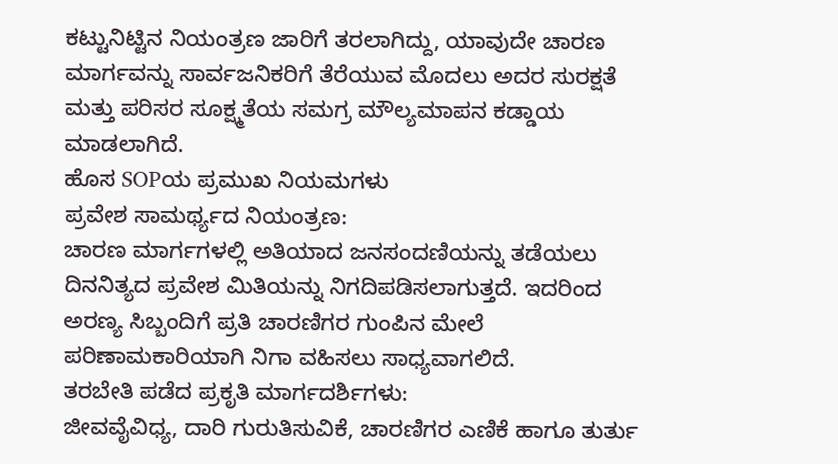ಕಟ್ಟುನಿಟ್ಟಿನ ನಿಯಂತ್ರಣ ಜಾರಿಗೆ ತರಲಾಗಿದ್ದು, ಯಾವುದೇ ಚಾರಣ ಮಾರ್ಗವನ್ನು ಸಾರ್ವಜನಿಕರಿಗೆ ತೆರೆಯುವ ಮೊದಲು ಅದರ ಸುರಕ್ಷತೆ ಮತ್ತು ಪರಿಸರ ಸೂಕ್ಷ್ಮತೆಯ ಸಮಗ್ರ ಮೌಲ್ಯಮಾಪನ ಕಡ್ಡಾಯ ಮಾಡಲಾಗಿದೆ.
ಹೊಸ SOPಯ ಪ್ರಮುಖ ನಿಯಮಗಳು
ಪ್ರವೇಶ ಸಾಮರ್ಥ್ಯದ ನಿಯಂತ್ರಣ:
ಚಾರಣ ಮಾರ್ಗಗಳಲ್ಲಿ ಅತಿಯಾದ ಜನಸಂದಣಿಯನ್ನು ತಡೆಯಲು ದಿನನಿತ್ಯದ ಪ್ರವೇಶ ಮಿತಿಯನ್ನು ನಿಗದಿಪಡಿಸಲಾಗುತ್ತದೆ. ಇದರಿಂದ ಅರಣ್ಯ ಸಿಬ್ಬಂದಿಗೆ ಪ್ರತಿ ಚಾರಣಿಗರ ಗುಂಪಿನ ಮೇಲೆ ಪರಿಣಾಮಕಾರಿಯಾಗಿ ನಿಗಾ ವಹಿಸಲು ಸಾಧ್ಯವಾಗಲಿದೆ.
ತರಬೇತಿ ಪಡೆದ ಪ್ರಕೃತಿ ಮಾರ್ಗದರ್ಶಿಗಳು:
ಜೀವವೈವಿಧ್ಯ, ದಾರಿ ಗುರುತಿಸುವಿಕೆ, ಚಾರಣಿಗರ ಎಣಿಕೆ ಹಾಗೂ ತುರ್ತು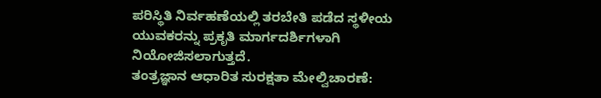ಪರಿಸ್ಥಿತಿ ನಿರ್ವಹಣೆಯಲ್ಲಿ ತರಬೇತಿ ಪಡೆದ ಸ್ಥಳೀಯ ಯುವಕರನ್ನು ಪ್ರಕೃತಿ ಮಾರ್ಗದರ್ಶಿಗಳಾಗಿ ನಿಯೋಜಿಸಲಾಗುತ್ತದೆ.
ತಂತ್ರಜ್ಞಾನ ಆಧಾರಿತ ಸುರಕ್ಷತಾ ಮೇಲ್ವಿಚಾರಣೆ: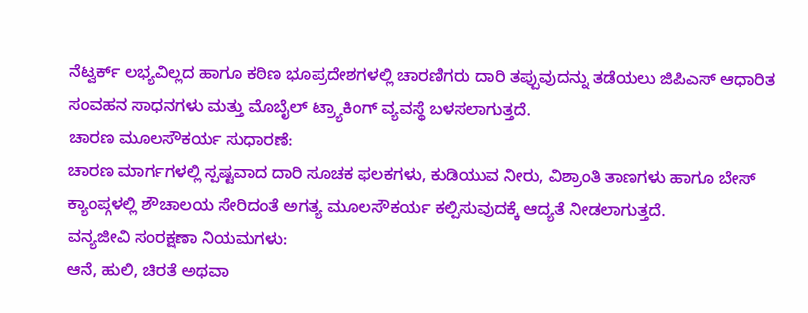ನೆಟ್ವರ್ಕ್ ಲಭ್ಯವಿಲ್ಲದ ಹಾಗೂ ಕಠಿಣ ಭೂಪ್ರದೇಶಗಳಲ್ಲಿ ಚಾರಣಿಗರು ದಾರಿ ತಪ್ಪುವುದನ್ನು ತಡೆಯಲು ಜಿಪಿಎಸ್ ಆಧಾರಿತ ಸಂವಹನ ಸಾಧನಗಳು ಮತ್ತು ಮೊಬೈಲ್ ಟ್ರ್ಯಾಕಿಂಗ್ ವ್ಯವಸ್ಥೆ ಬಳಸಲಾಗುತ್ತದೆ.
ಚಾರಣ ಮೂಲಸೌಕರ್ಯ ಸುಧಾರಣೆ:
ಚಾರಣ ಮಾರ್ಗಗಳಲ್ಲಿ ಸ್ಪಷ್ಟವಾದ ದಾರಿ ಸೂಚಕ ಫಲಕಗಳು, ಕುಡಿಯುವ ನೀರು, ವಿಶ್ರಾಂತಿ ತಾಣಗಳು ಹಾಗೂ ಬೇಸ್ ಕ್ಯಾಂಪ್ಗಳಲ್ಲಿ ಶೌಚಾಲಯ ಸೇರಿದಂತೆ ಅಗತ್ಯ ಮೂಲಸೌಕರ್ಯ ಕಲ್ಪಿಸುವುದಕ್ಕೆ ಆದ್ಯತೆ ನೀಡಲಾಗುತ್ತದೆ.
ವನ್ಯಜೀವಿ ಸಂರಕ್ಷಣಾ ನಿಯಮಗಳು:
ಆನೆ, ಹುಲಿ, ಚಿರತೆ ಅಥವಾ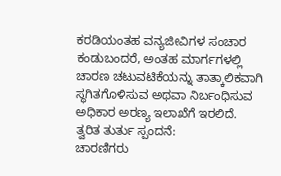ಕರಡಿಯಂತಹ ವನ್ಯಜೀವಿಗಳ ಸಂಚಾರ ಕಂಡುಬಂದರೆ, ಅಂತಹ ಮಾರ್ಗಗಳಲ್ಲಿ ಚಾರಣ ಚಟುವಟಿಕೆಯನ್ನು ತಾತ್ಕಾಲಿಕವಾಗಿ ಸ್ಥಗಿತಗೊಳಿಸುವ ಅಥವಾ ನಿರ್ಬಂಧಿಸುವ ಅಧಿಕಾರ ಅರಣ್ಯ ಇಲಾಖೆಗೆ ಇರಲಿದೆ.
ತ್ವರಿತ ತುರ್ತು ಸ್ಪಂದನೆ:
ಚಾರಣಿಗರು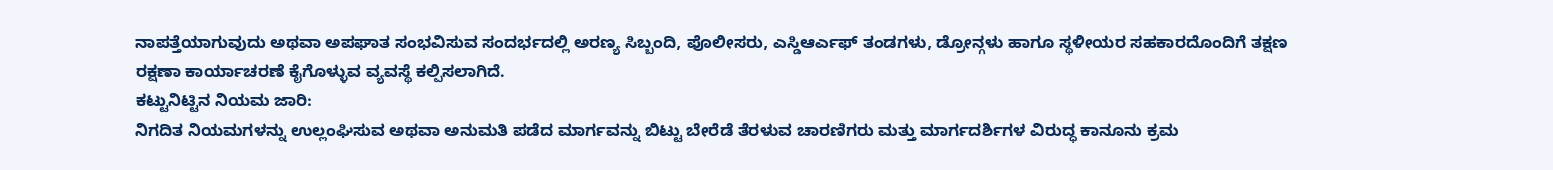ನಾಪತ್ತೆಯಾಗುವುದು ಅಥವಾ ಅಪಘಾತ ಸಂಭವಿಸುವ ಸಂದರ್ಭದಲ್ಲಿ ಅರಣ್ಯ ಸಿಬ್ಬಂದಿ, ಪೊಲೀಸರು, ಎಸ್ಡಿಆರ್ಎಫ್ ತಂಡಗಳು, ಡ್ರೋನ್ಗಳು ಹಾಗೂ ಸ್ಥಳೀಯರ ಸಹಕಾರದೊಂದಿಗೆ ತಕ್ಷಣ ರಕ್ಷಣಾ ಕಾರ್ಯಾಚರಣೆ ಕೈಗೊಳ್ಳುವ ವ್ಯವಸ್ಥೆ ಕಲ್ಪಿಸಲಾಗಿದೆ.
ಕಟ್ಟುನಿಟ್ಟಿನ ನಿಯಮ ಜಾರಿ:
ನಿಗದಿತ ನಿಯಮಗಳನ್ನು ಉಲ್ಲಂಘಿಸುವ ಅಥವಾ ಅನುಮತಿ ಪಡೆದ ಮಾರ್ಗವನ್ನು ಬಿಟ್ಟು ಬೇರೆಡೆ ತೆರಳುವ ಚಾರಣಿಗರು ಮತ್ತು ಮಾರ್ಗದರ್ಶಿಗಳ ವಿರುದ್ಧ ಕಾನೂನು ಕ್ರಮ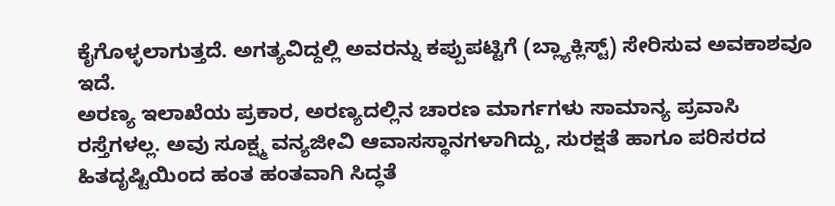ಕೈಗೊಳ್ಳಲಾಗುತ್ತದೆ. ಅಗತ್ಯವಿದ್ದಲ್ಲಿ ಅವರನ್ನು ಕಪ್ಪುಪಟ್ಟಿಗೆ (ಬ್ಲ್ಯಾಕ್ಲಿಸ್ಟ್) ಸೇರಿಸುವ ಅವಕಾಶವೂ ಇದೆ.
ಅರಣ್ಯ ಇಲಾಖೆಯ ಪ್ರಕಾರ, ಅರಣ್ಯದಲ್ಲಿನ ಚಾರಣ ಮಾರ್ಗಗಳು ಸಾಮಾನ್ಯ ಪ್ರವಾಸಿ ರಸ್ತೆಗಳಲ್ಲ. ಅವು ಸೂಕ್ಷ್ಮ ವನ್ಯಜೀವಿ ಆವಾಸಸ್ಥಾನಗಳಾಗಿದ್ದು, ಸುರಕ್ಷತೆ ಹಾಗೂ ಪರಿಸರದ ಹಿತದೃಷ್ಟಿಯಿಂದ ಹಂತ ಹಂತವಾಗಿ ಸಿದ್ಧತೆ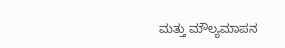ಮತ್ತು ಮೌಲ್ಯಮಾಪನ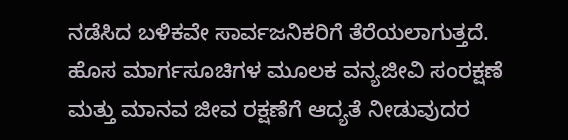ನಡೆಸಿದ ಬಳಿಕವೇ ಸಾರ್ವಜನಿಕರಿಗೆ ತೆರೆಯಲಾಗುತ್ತದೆ.
ಹೊಸ ಮಾರ್ಗಸೂಚಿಗಳ ಮೂಲಕ ವನ್ಯಜೀವಿ ಸಂರಕ್ಷಣೆ ಮತ್ತು ಮಾನವ ಜೀವ ರಕ್ಷಣೆಗೆ ಆದ್ಯತೆ ನೀಡುವುದರ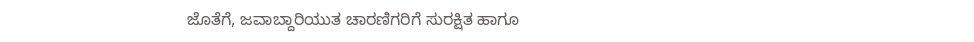ಜೊತೆಗೆ, ಜವಾಬ್ದಾರಿಯುತ ಚಾರಣಿಗರಿಗೆ ಸುರಕ್ಷಿತ ಹಾಗೂ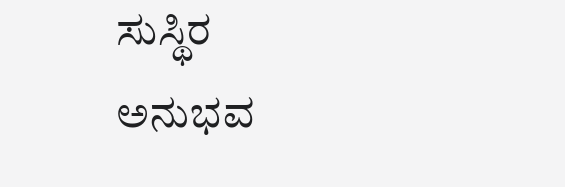ಸುಸ್ಥಿರ ಅನುಭವ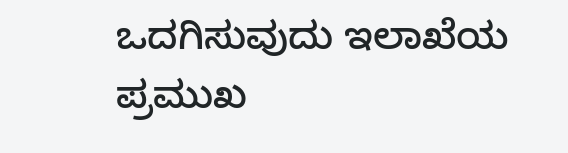ಒದಗಿಸುವುದು ಇಲಾಖೆಯ ಪ್ರಮುಖ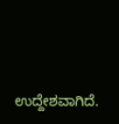ಉದ್ದೇಶವಾಗಿದೆ.